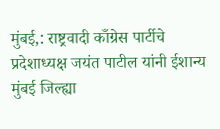मुंबई,: राष्ट्रवादी काँग्रेस पार्टीचे प्रदेशाध्यक्ष जयंत पाटील यांनी ईशान्य मुंबई जिल्ह्या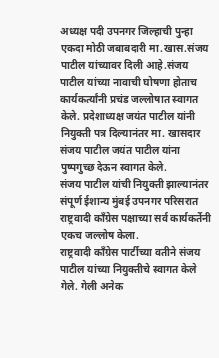अध्यक्ष पदी उपनगर जिल्हाची पुन्हा एकदा मोठी जबाबदारी मा.खास.संजय पाटील यांच्यावर दिली आहे.संजय पाटील यांच्या नावाची घोषणा होताच कार्यकर्त्यांनी प्रचंड जल्लोषात स्वागत केले. प्रदेशाध्यक्ष जयंत पाटील यांनी नियुक्ती पत्र दिल्यानंतर मा. खासदार संजय पाटील जयंत पाटील यांना पुष्पगुच्छ देऊन स्वागत केले.
संजय पाटील यांची नियुक्ती झाल्यानंतर संपूर्ण ईशान्य मुंबई उपनगर परिसरात राष्ट्रवादी काँग्रेस पक्षाच्या सर्व कार्यकर्तेनी एकच जल्लोष केला.
राष्ट्रवादी काँग्रेस पार्टीच्या वतीने संजय पाटील यांच्या नियुक्तीचे स्वागत केले गेले. गेली अनेक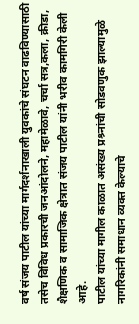वर्ष संजय पाटील यांच्या मार्गदर्शनाखाली युवकांचे संघटन वाढविण्यासाठी तसेच विविध प्रकारची जनआंदोलने, महामेळावे, चर्चा सत्र,कला, क्रीडा, शैक्षणिक व सामाजिक क्षेत्रात संजय पाटील यांनी भरीव कामगिरी केली आहे.
पाटील यांच्या मागील काळात असंख्य प्रश्र्नांची सोडवणुक झाल्यामुळे नागरिकांनी समाधान व्यक्त केल्याचे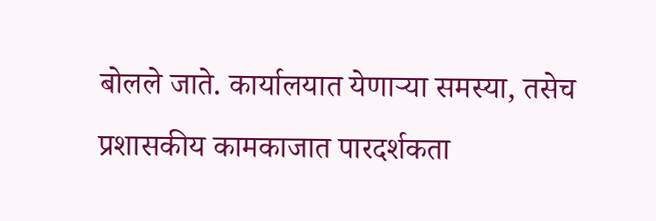बोलले जाते. कार्यालयात येणाऱ्या समस्या, तसेच प्रशासकीय कामकाजात पारदर्शकता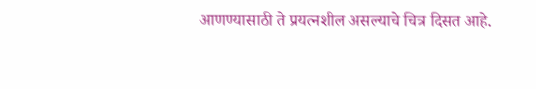आणण्यासाठी ते प्रयत्नशील असल्याचे चित्र दिसत आहे.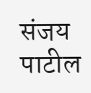संजय पाटील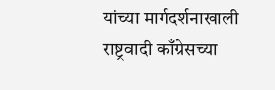यांच्या मार्गदर्शनाखाली राष्ट्रवादी काँग्रेसच्या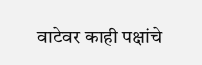वाटेवर काही पक्षांचे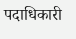पदाधिकारी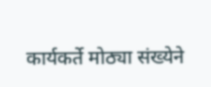कार्यकर्ते मोठ्या संख्येने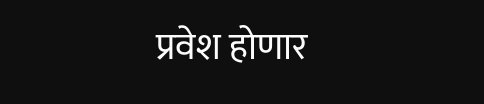प्रवेश होणार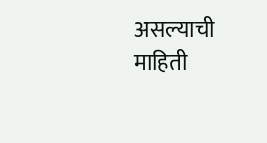असल्याची माहिती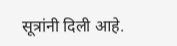सूत्रांनी दिली आहे.